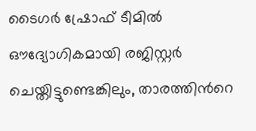ടൈഗർ ഷ്രോഫ് ടീമിൽ ഔദ്യോഗികമായി രജിസ്റ്റർ ചെയ്തിട്ടുണ്ടെങ്കിലും, താരത്തിന്‍റെ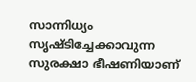സാന്നിധ്യം സൃഷ്ടിച്ചേക്കാവുന്ന സുരക്ഷാ ഭീഷണിയാണ്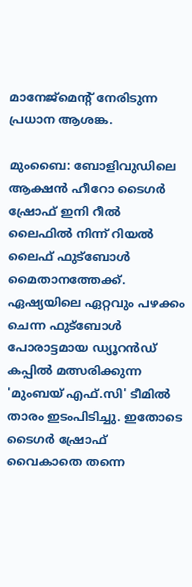മാനേജ്‌മെന്‍റ് നേരിടുന്ന പ്രധാന ആശങ്ക.

മുംബൈ: ബോളിവുഡിലെ ആക്ഷൻ ഹീറോ ടൈഗർ ഷ്രോഫ് ഇനി റീൽ ലൈഫിൽ നിന്ന് റിയൽ ലൈഫ് ഫുട്ബോൾ മൈതാനത്തേക്ക്. ഏഷ്യയിലെ ഏറ്റവും പഴക്കം ചെന്ന ഫുട്ബോൾ പോരാട്ടമായ ഡ്യൂറൻഡ് കപ്പിൽ മത്സരിക്കുന്ന 'മുംബയ് എഫ്.സി' ടീമിൽ താരം ഇടംപിടിച്ചു. ഇതോടെ ടൈഗര്‍ ഷ്രോഫ് വൈകാതെ തന്നെ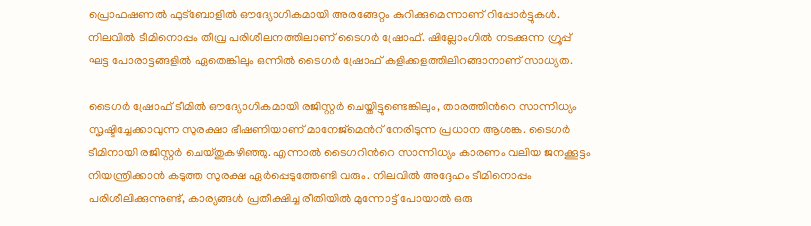പ്രൊഫഷണൽ ഫുട്ബോളിൽ ഔദ്യോഗികമായി അരങ്ങേറ്റം കുറിക്കുമെന്നാണ് റിപ്പോർട്ടുകൾ. നിലവിൽ ടീമിനൊപ്പം തീവ്ര പരിശീലനത്തിലാണ് ടൈഗർ ഷ്രോഫ്. ഷില്ലോംഗിൽ നടക്കുന്ന ഗ്രൂപ്പ് ഘട്ട പോരാട്ടങ്ങളിൽ ഏതെങ്കിലും ഒന്നിൽ ടൈഗർ ഷ്രോഫ് കളിക്കളത്തിലിറങ്ങാനാണ് സാധ്യത.

ടൈഗർ ഷ്രോഫ് ടീമിൽ ഔദ്യോഗികമായി രജിസ്റ്റർ ചെയ്തിട്ടുണ്ടെങ്കിലും, താരത്തിന്‍റെ സാന്നിധ്യം സൃഷ്ടിച്ചേക്കാവുന്ന സുരക്ഷാ ഭീഷണിയാണ് മാനേജ്‌മെന്‍റ് നേരിടുന്ന പ്രധാന ആശങ്ക. ടൈഗർ ടീമിനായി രജിസ്റ്റർ ചെയ്തുകഴിഞ്ഞു. എന്നാൽ ടൈഗറിന്‍റെ സാന്നിധ്യം കാരണം വലിയ ജനക്കൂട്ടം നിയന്ത്രിക്കാൻ കടുത്ത സുരക്ഷ ഏർപ്പെടുത്തേണ്ടി വരും. നിലവിൽ അദ്ദേഹം ടീമിനൊപ്പം പരിശീലിക്കുന്നുണ്ട്, കാര്യങ്ങൾ പ്രതീക്ഷിച്ച രീതിയിൽ മുന്നോട്ട് പോയാൽ ഒരു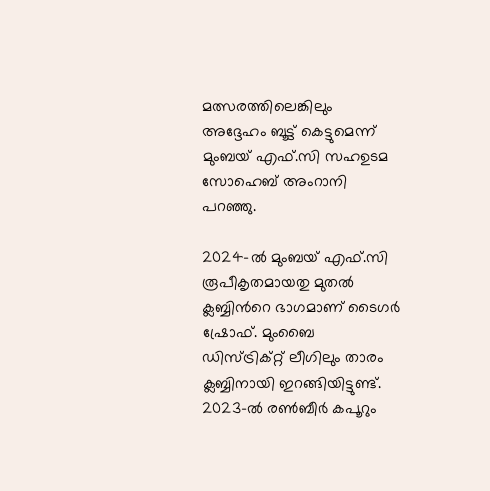മത്സരത്തിലെങ്കിലും അദ്ദേഹം ബൂട്ട് കെട്ടുമെന്ന് മുംബയ് എഫ്.സി സഹഉടമ സോഹെബ് അംറാനി പറഞ്ഞു.

2024-ൽ മുംബയ് എഫ്.സി രൂപീകൃതമായതു മുതൽ ക്ലബ്ബിന്‍റെ ഭാഗമാണ് ടൈഗർ ഷ്രോഫ്. മുംബൈ ഡിസ്ട്രിക്റ്റ് ലീഗിലും താരം ക്ലബ്ബിനായി ഇറങ്ങിയിട്ടുണ്ട്. 2023-ൽ രൺബീർ കപൂറും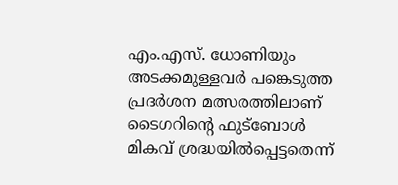എം.എസ്. ധോണിയും അടക്കമുള്ളവർ പങ്കെടുത്ത പ്രദർശന മത്സരത്തിലാണ് ടൈഗറിന്‍റെ ഫുട്ബോൾ മികവ് ശ്രദ്ധയിൽപ്പെട്ടതെന്ന്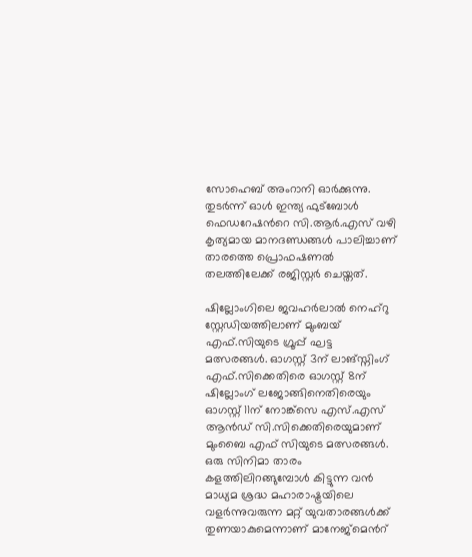സോഹെബ് അംറാനി ഓർക്കുന്നു. തുടർന്ന് ഓൾ ഇന്ത്യ ഫുട്ബോൾ ഫെഡറേഷന്‍റെ സി.ആർ.എസ് വഴി കൃത്യമായ മാനദണ്ഡങ്ങൾ പാലിച്ചാണ് താരത്തെ പ്രൊഫഷണൽ തലത്തിലേക്ക് രജിസ്റ്റർ ചെയ്തത്.

ഷില്ലോംഗിലെ ജവഹർലാൽ നെഹ്റു സ്റ്റേഡിയത്തിലാണ് മുംബയ് എഫ്.സിയുടെ ഗ്രൂപ്പ് ഘട്ട മത്സരങ്ങൾ. ഓഗസ്റ്റ് 3ന് ലാങ്സ്നിംഗ് എഫ്.സിക്കെതിരെ ഓഗസ്റ്റ് 8ന് ഷില്ലോംഗ് ലജോങ്ങിനെതിരെയും ഓഗസ്റ്റ് 11ന് നോങ്ക്‌സെ എസ്.എസ് ആന്‍ഡ് സി.സിക്കെതിരെയുമാണ് മുംബൈ എഫ് സിയുടെ മത്സരങ്ങള്‍. ഒരു സിനിമാ താരം കളത്തിലിറങ്ങുമ്പോൾ കിട്ടുന്ന വൻ മാധ്യമ ശ്രദ്ധ മഹാരാഷ്ട്രയിലെ വളർന്നുവരുന്ന മറ്റ് യുവതാരങ്ങൾക്ക് തുണയാകുമെന്നാണ് മാനേജ്‌മെന്‍റ്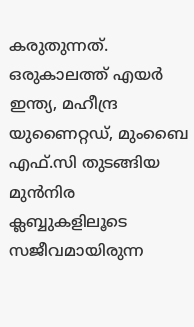കരുതുന്നത്. ഒരുകാലത്ത് എയർ ഇന്ത്യ, മഹീന്ദ്ര യുണൈറ്റഡ്, മുംബൈ എഫ്.സി തുടങ്ങിയ മുൻനിര ക്ലബ്ബുകളിലൂടെ സജീവമായിരുന്ന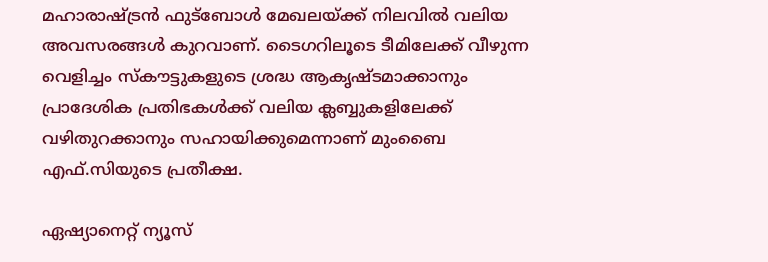മഹാരാഷ്ട്രൻ ഫുട്ബോൾ മേഖലയ്ക്ക് നിലവിൽ വലിയ അവസരങ്ങൾ കുറവാണ്. ടൈഗറിലൂടെ ടീമിലേക്ക് വീഴുന്ന വെളിച്ചം സ്കൗട്ടുകളുടെ ശ്രദ്ധ ആകൃഷ്ടമാക്കാനും പ്രാദേശിക പ്രതിഭകൾക്ക് വലിയ ക്ലബ്ബുകളിലേക്ക് വഴിതുറക്കാനും സഹായിക്കുമെന്നാണ് മുംബൈ എഫ്.സിയുടെ പ്രതീക്ഷ.

ഏഷ്യാനെറ്റ് ന്യൂസ്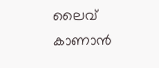ലൈവ് കാണാന്‍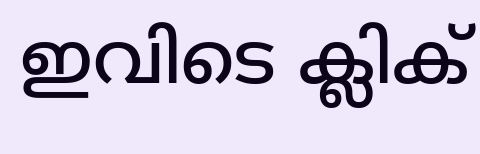ഇവിടെ ക്ലിക്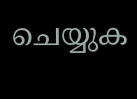ചെയ്യുക